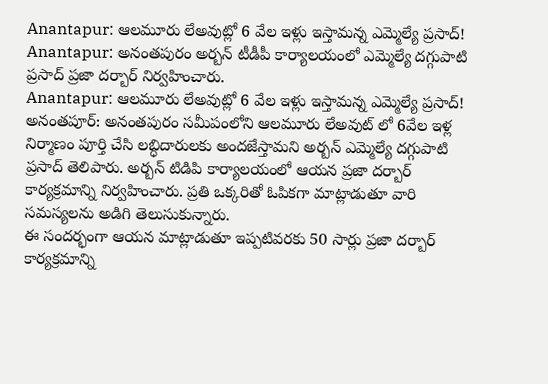Anantapur: ఆలమూరు లేఅవుట్లో 6 వేల ఇళ్లు ఇస్తామన్న ఎమ్మెల్యే ప్రసాద్!
Anantapur: అనంతపురం అర్బన్ టీడీపీ కార్యాలయంలో ఎమ్మెల్యే దగ్గుపాటి ప్రసాద్ ప్రజా దర్బార్ నిర్వహించారు.
Anantapur: ఆలమూరు లేఅవుట్లో 6 వేల ఇళ్లు ఇస్తామన్న ఎమ్మెల్యే ప్రసాద్!
అనంతపూర్: అనంతపురం సమీపంలోని ఆలమూరు లేఅవుట్ లో 6వేల ఇళ్ల నిర్మాణం పూర్తి చేసి లబ్ధిదారులకు అందజేస్తామని అర్బన్ ఎమ్మెల్యే దగ్గుపాటి ప్రసాద్ తెలిపారు. అర్బన్ టిడిపి కార్యాలయంలో ఆయన ప్రజా దర్బార్ కార్యక్రమాన్ని నిర్వహించారు. ప్రతి ఒక్కరితో ఓపికగా మాట్లాడుతూ వారి సమస్యలను అడిగి తెలుసుకున్నారు.
ఈ సందర్భంగా ఆయన మాట్లాడుతూ ఇప్పటివరకు 50 సార్లు ప్రజా దర్బార్ కార్యక్రమాన్ని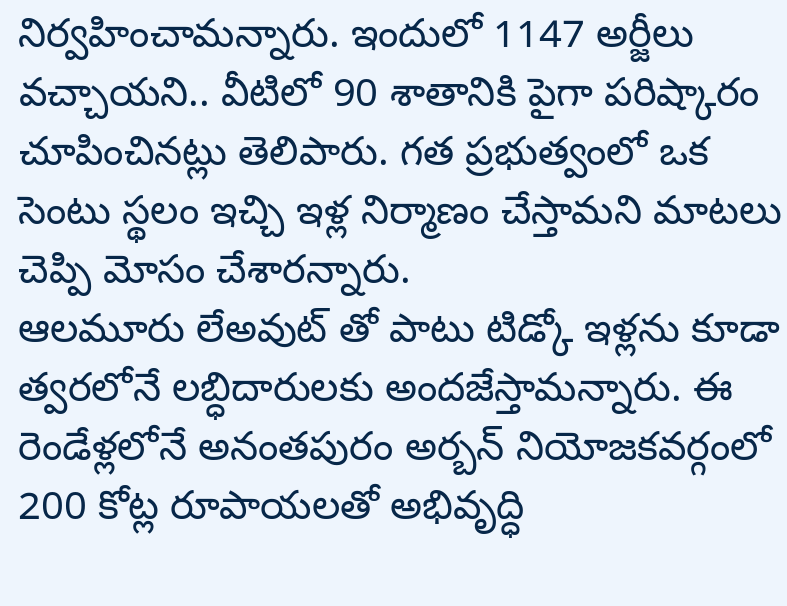నిర్వహించామన్నారు. ఇందులో 1147 అర్జీలు వచ్చాయని.. వీటిలో 90 శాతానికి పైగా పరిష్కారం చూపించినట్లు తెలిపారు. గత ప్రభుత్వంలో ఒక సెంటు స్థలం ఇచ్చి ఇళ్ల నిర్మాణం చేస్తామని మాటలు చెప్పి మోసం చేశారన్నారు.
ఆలమూరు లేఅవుట్ తో పాటు టిడ్కో ఇళ్లను కూడా త్వరలోనే లబ్ధిదారులకు అందజేస్తామన్నారు. ఈ రెండేళ్లలోనే అనంతపురం అర్బన్ నియోజకవర్గంలో 200 కోట్ల రూపాయలతో అభివృద్ధి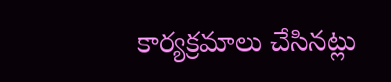కార్యక్రమాలు చేసినట్లు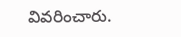వివరించారు.